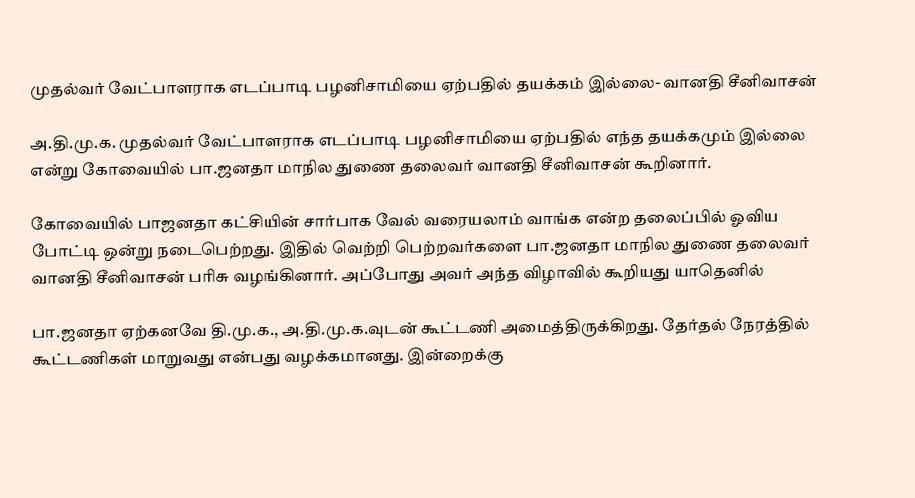முதல்வர் வேட்பாளராக எடப்பாடி பழனிசாமியை ஏற்பதில் தயக்கம் இல்லை- வானதி சீனிவாசன்

அ.தி.மு.க. முதல்வர் வேட்பாளராக எடப்பாடி பழனிசாமியை ஏற்பதில் எந்த தயக்கமும் இல்லை என்று கோவையில் பா.ஜனதா மாநில துணை தலைவர் வானதி சீனிவாசன் கூறினார்.

கோவையில் பாஜனதா கட்சியின் சார்பாக வேல் வரையலாம் வாங்க என்ற தலைப்பில் ஓவிய போட்டி ஒன்று நடைபெற்றது. இதில் வெற்றி பெற்றவர்களை பா.ஜனதா மாநில துணை தலைவர் வானதி சீனிவாசன் பரிசு வழங்கினார். அப்போது அவர் அந்த விழாவில் கூறியது யாதெனில்

பா.ஜனதா ஏற்கனவே தி.மு.க., அ.தி.மு.க.வுடன் கூட்டணி அமைத்திருக்கிறது. தேர்தல் நேரத்தில் கூட்டணிகள் மாறுவது என்பது வழக்கமானது. இன்றைக்கு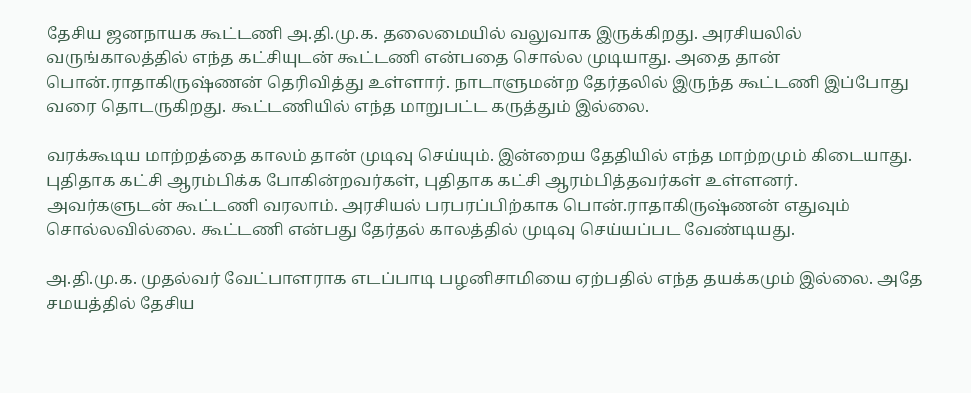தேசிய ஜனநாயக கூட்டணி அ.தி.மு.க. தலைமையில் வலுவாக இருக்கிறது. அரசியலில் வருங்காலத்தில் எந்த கட்சியுடன் கூட்டணி என்பதை சொல்ல முடியாது. அதை தான் பொன்.ராதாகிருஷ்ணன் தெரிவித்து உள்ளார். நாடாளுமன்ற தேர்தலில் இருந்த கூட்டணி இப்போது வரை தொடருகிறது. கூட்டணியில் எந்த மாறுபட்ட கருத்தும் இல்லை.

வரக்கூடிய மாற்றத்தை காலம் தான் முடிவு செய்யும். இன்றைய தேதியில் எந்த மாற்றமும் கிடையாது. புதிதாக கட்சி ஆரம்பிக்க போகின்றவர்கள், புதிதாக கட்சி ஆரம்பித்தவர்கள் உள்ளனர். அவர்களுடன் கூட்டணி வரலாம். அரசியல் பரபரப்பிற்காக பொன்.ராதாகிருஷ்ணன் எதுவும் சொல்லவில்லை. கூட்டணி என்பது தேர்தல் காலத்தில் முடிவு செய்யப்பட வேண்டியது.

அ.தி.மு.க. முதல்வர் வேட்பாளராக எடப்பாடி பழனிசாமியை ஏற்பதில் எந்த தயக்கமும் இல்லை. அதே சமயத்தில் தேசிய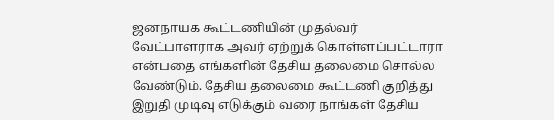ஜனநாயக கூட்டணியின் முதல்வர் வேட்பாளராக அவர் ஏற்றுக் கொள்ளப்பட்டாரா என்பதை எங்களின் தேசிய தலைமை சொல்ல வேண்டும். தேசிய தலைமை கூட்டணி குறித்து இறுதி முடிவு எடுக்கும் வரை நாங்கள் தேசிய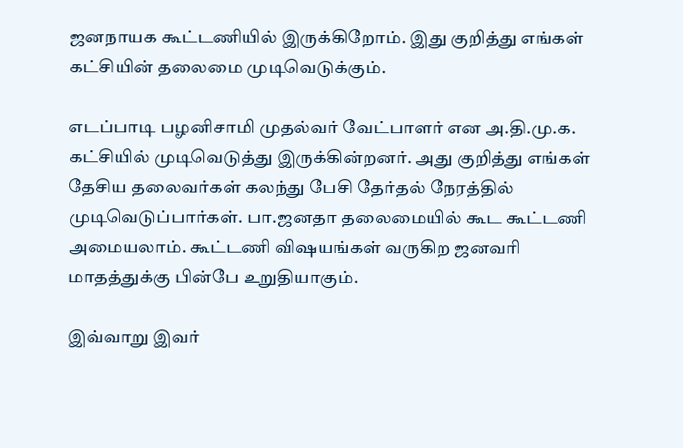ஜனநாயக கூட்டணியில் இருக்கிறோம். இது குறித்து எங்கள் கட்சியின் தலைமை முடிவெடுக்கும்.

எடப்பாடி பழனிசாமி முதல்வர் வேட்பாளர் என அ.தி.மு.க. கட்சியில் முடிவெடுத்து இருக்கின்றனர். அது குறித்து எங்கள் தேசிய தலைவர்கள் கலந்து பேசி தேர்தல் நேரத்தில் முடிவெடுப்பார்கள். பா.ஜனதா தலைமையில் கூட கூட்டணி அமையலாம். கூட்டணி விஷயங்கள் வருகிற ஜனவரி மாதத்துக்கு பின்பே உறுதியாகும்.

இவ்வாறு இவர்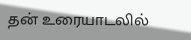தன் உரையாடலில்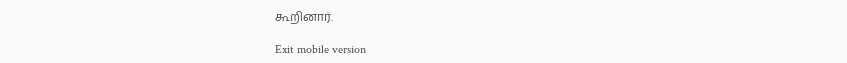கூறினார்.

Exit mobile version